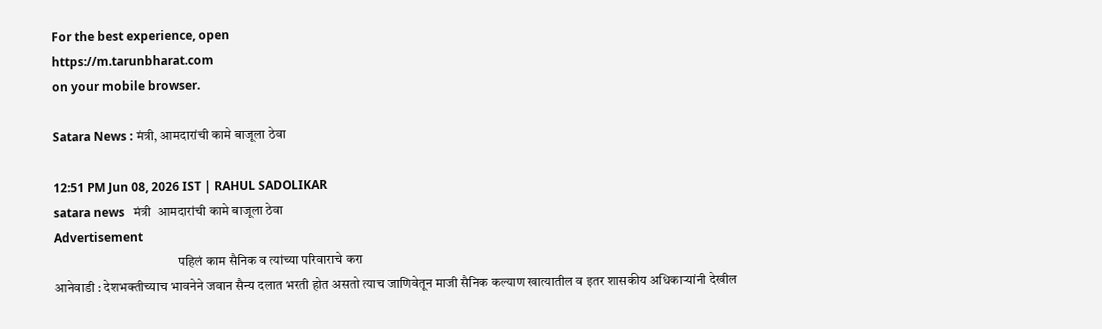For the best experience, open
https://m.tarunbharat.com
on your mobile browser.

Satara News : मंत्री, आमदारांची कामे बाजूला ठेवा

12:51 PM Jun 08, 2026 IST | RAHUL SADOLIKAR
satara news   मंत्री  आमदारांची कामे बाजूला ठेवा
Advertisement
                                               पहिलं काम सैनिक व त्यांच्या परिवाराचे करा
आनेवाडी : देशभक्तीच्याच भावनेने जवान सैन्य दलात भरती होत असतो त्याच जाणिवेतून माजी सैनिक कल्याण खात्यातील व इतर शासकीय अधिकाऱ्यांनी देखील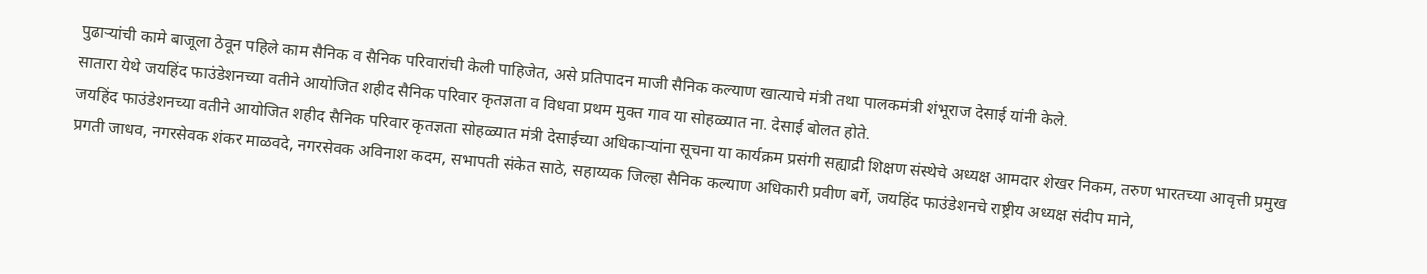पुढाऱ्यांची कामे बाजूला ठेवून पहिले काम सैनिक व सैनिक परिवारांची केली पाहिजेत, असे प्रतिपादन माजी सैनिक कल्याण खात्याचे मंत्री तथा पालकमंत्री शंभूराज देसाई यांनी केले.
सातारा येथे जयहिंद फाउंडेशनच्या वतीने आयोजित शहीद सैनिक परिवार कृतज्ञता व विधवा प्रथम मुक्त गाव या सोहळ्यात ना. देसाई बोलत होते.
जयहिंद फाउंडेशनच्या वतीने आयोजित शहीद सैनिक परिवार कृतज्ञता सोहळ्यात मंत्री देसाईच्या अधिकाऱ्यांना सूचना या कार्यक्रम प्रसंगी सह्याद्री शिक्षण संस्थेचे अध्यक्ष आमदार शेखर निकम, तरुण भारतच्या आवृत्ती प्रमुख प्रगती जाधव, नगरसेवक शंकर माळवदे, नगरसेवक अविनाश कदम, सभापती संकेत साठे, सहाय्यक जिल्हा सैनिक कल्याण अधिकारी प्रवीण बर्गे, जयहिंद फाउंडेशनचे राष्ट्रीय अध्यक्ष संदीप माने,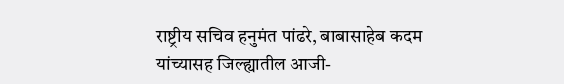राष्ट्रीय सचिव हनुमंत पांढरे, बाबासाहेब कदम यांच्यासह जिल्ह्यातील आजी-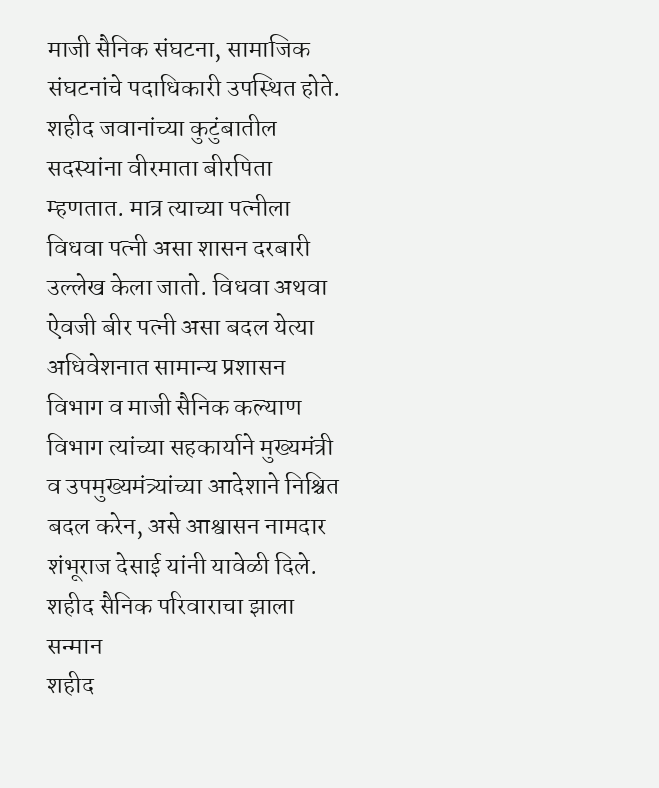माजी सैनिक संघटना, सामाजिक संघटनांचे पदाधिकारी उपस्थित होते.
शहीद जवानांच्या कुटुंबातील सदस्यांना वीरमाता बीरपिता म्हणतात. मात्र त्याच्या पत्नीला विधवा पत्नी असा शासन दरबारी उल्लेख केला जातो. विधवा अथवा ऐवजी बीर पत्नी असा बदल येत्या अधिवेशनात सामान्य प्रशासन विभाग व माजी सैनिक कल्याण विभाग त्यांच्या सहकार्याने मुख्यमंत्री व उपमुख्यमंत्र्यांच्या आदेशाने निश्चित बदल करेन, असे आश्वासन नामदार शंभूराज देसाई यांनी यावेळी दिले.
शहीद सैनिक परिवाराचा झाला सन्मान
शहीद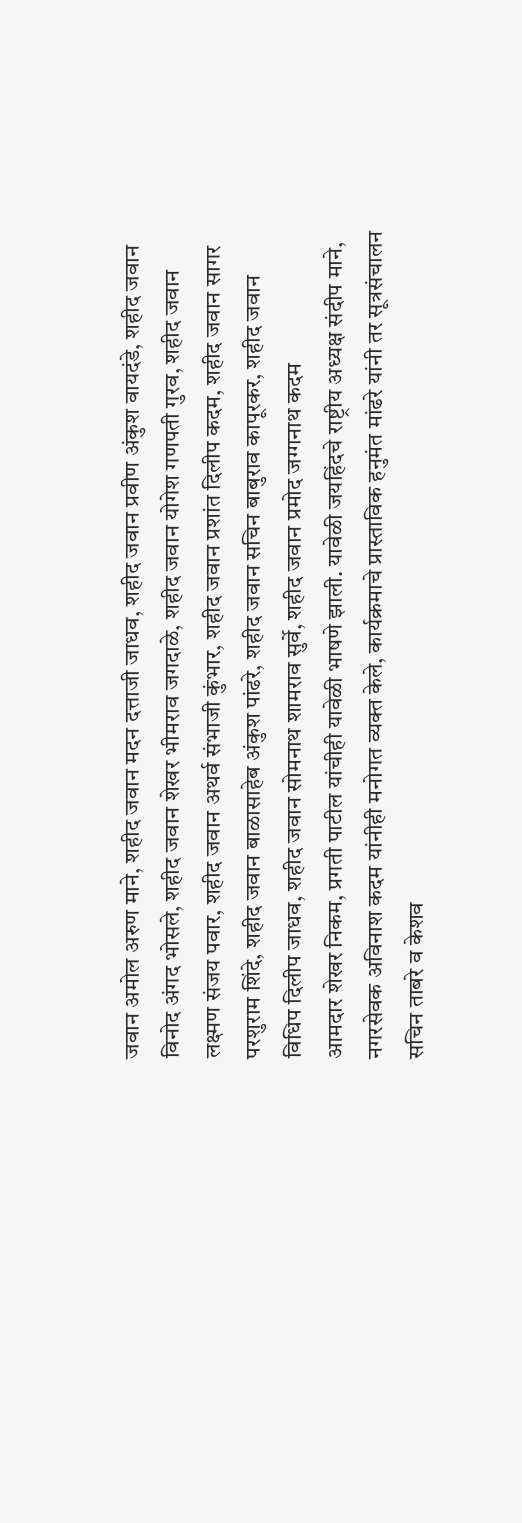जवान अमोल अरुण माने, शहीद जवान मदन दत्ताजी जाधव, शहीद जवान प्रवीण अंकुश वायदंडे, शहीद जवान विनोद अंगद भोसले, शहीद जवान शेखर भीमराव जगदाळे, शहीद जवान योगेश गणपती गुरव, शहीद जवान लक्ष्मण संजय पवार, शहीद जवान अथर्व संभाजी कुंभार, शहीद जवान प्रशांत दिलीप कदम, शहीद जवान सागर परशुराम शिंदे, शहीद जवान बाळासाहेब अंकुश पांढरे, शहीद जवान सचिन बाबुराव कापूरकर, शहीद जवान विधिप दिलीप जाधव, शहीद जवान सोमनाथ शामराव सुर्वे, शहीद जवान प्रमोद जग्गनाथ कदम
आमदार शेखर निकम, प्रगती पाटील यांचीही यावेळी भाषणे झाली. यावेळी जयहिंदचे राष्ट्रीय अध्यक्ष संदीप माने, नगरसेवक अविनाश कदम यांनीही मनोगत व्यक्त केले, कार्यक्रमाचे प्रास्ताविक हनुमंत मांढरे यांनी तर सूत्रसंचालन सचिन ताबरे व केशव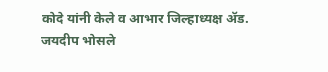कोदे यांनी केले व आभार जिल्हाध्यक्ष ॲड. जयदीप भोसले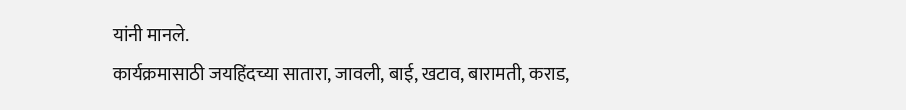यांनी मानले.
कार्यक्रमासाठी जयहिंदच्या सातारा, जावली, बाई, खटाव, बारामती, कराड,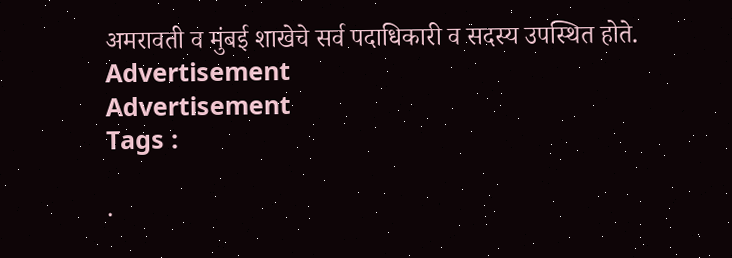अमरावती व मुंबई शाखेचे सर्व पदाधिकारी व सदस्य उपस्थित होते.
Advertisement
Advertisement
Tags :

.